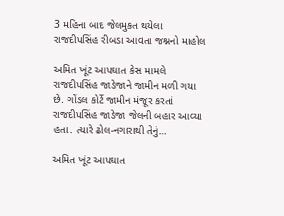3 મહિના બાદ જેલમુકત થયેલા રાજદીપસિંહ રીબડા આવતા જશ્નનો માહોલ

અમિત ખૂંટ આપઘાત કેસ મામલે રાજદીપસિંહ જાડેજાને જામીન મળી ગયા છે. ગોંડલ કોર્ટે જામીન મંજૂર કરતાં રાજદીપસિંહ જાડેજા જેલની બહાર આવ્યા હતા. ત્યારે ઢોલ-નગારાથી તેનું…

અમિત ખૂંટ આપઘાત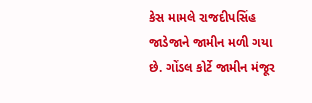કેસ મામલે રાજદીપસિંહ જાડેજાને જામીન મળી ગયા છે. ગોંડલ કોર્ટે જામીન મંજૂર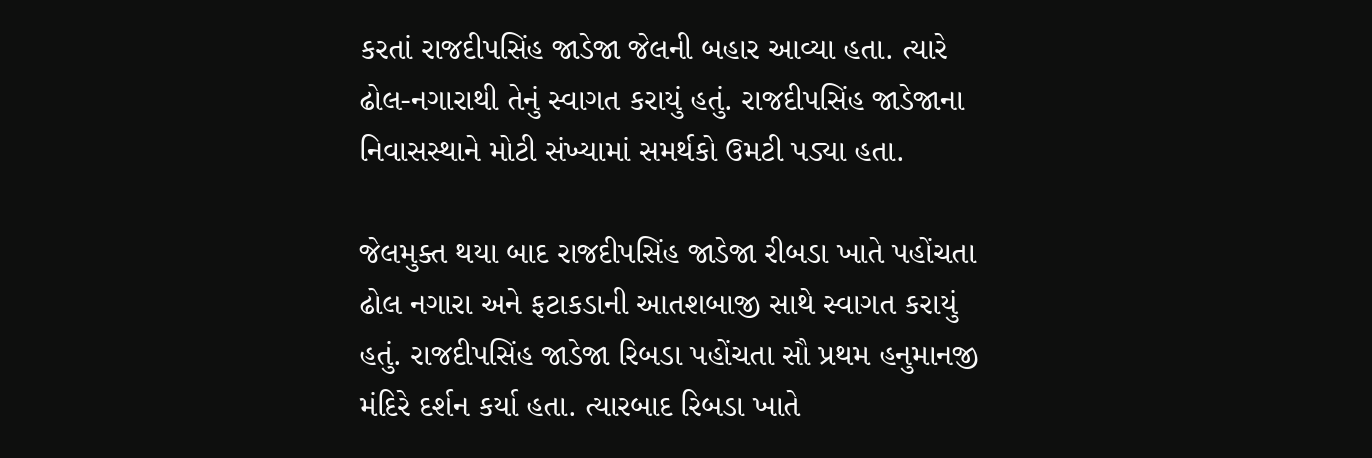કરતાં રાજદીપસિંહ જાડેજા જેલની બહાર આવ્યા હતા. ત્યારે ઢોલ-નગારાથી તેનું સ્વાગત કરાયું હતું. રાજદીપસિંહ જાડેજાના નિવાસસ્થાને મોટી સંખ્યામાં સમર્થકો ઉમટી પડ્યા હતા.

જેલમુક્ત થયા બાદ રાજદીપસિંહ જાડેજા રીબડા ખાતે પહોંચતા ઢોલ નગારા અને ફટાકડાની આતશબાજી સાથે સ્વાગત કરાયું હતું. રાજદીપસિંહ જાડેજા રિબડા પહોંચતા સૌ પ્રથમ હનુમાનજી મંદિરે દર્શન કર્યા હતા. ત્યારબાદ રિબડા ખાતે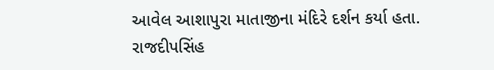આવેલ આશાપુરા માતાજીના મંદિરે દર્શન કર્યા હતા. રાજદીપસિંહ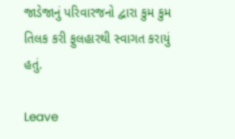જાડેજાનું પરિવારજનો દ્વારા કુમ કુમ તિલક કરી ફુલહારથી સ્વાગત કરાયું હતું.

Leave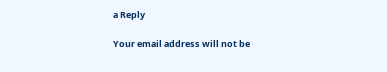a Reply

Your email address will not be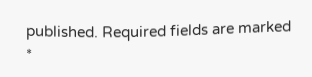published. Required fields are marked *